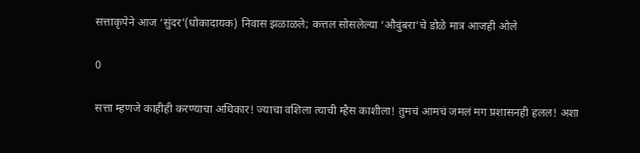सत्ताकृपेने आज ‘सुंदर'(धोकादायक) निवास झळाळले; कत्तल सोसलेल्या ‘औदुंबरा’चे डोळे मात्र आजही ओले

0

सत्ता म्हणजे काहीही करण्याचा अधिकार! ज्याचा वशिला त्याची म्हैस काशीला! तुमचं आमचं जमलं मग प्रशासनही हलल! अशा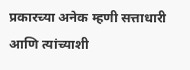प्रकारच्या अनेक म्हणी सत्ताधारी आणि त्यांच्याशी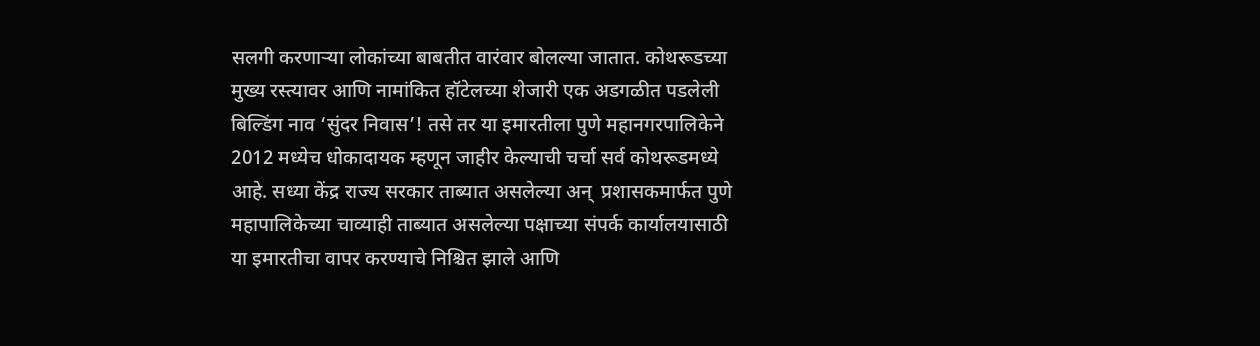सलगी करणाऱ्या लोकांच्या बाबतीत वारंवार बोलल्या जातात. कोथरूडच्या मुख्य रस्त्यावर आणि नामांकित हॉटेलच्या शेजारी एक अडगळीत पडलेली बिल्डिंग नाव ‘सुंदर निवास’! तसे तर या इमारतीला पुणे महानगरपालिकेने 2012 मध्येच धोकादायक म्हणून जाहीर केल्याची चर्चा सर्व कोथरूडमध्ये आहे. सध्या केंद्र राज्य सरकार ताब्यात असलेल्या अन्  प्रशासकमार्फत पुणे महापालिकेच्या चाव्याही ताब्यात असलेल्या पक्षाच्या संपर्क कार्यालयासाठी या इमारतीचा वापर करण्याचे निश्चित झाले आणि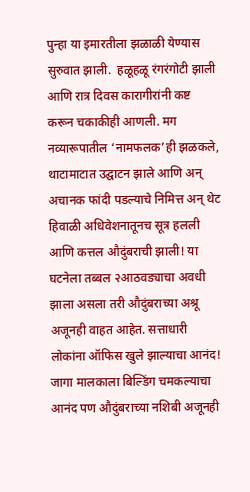पुन्हा या इमारतीला झळाळी येण्यास सुरुवात झाली.  हळूहळू रंगरंगोटी झाली आणि रात्र दिवस कारागीरांनी कष्ट करून चकाकीही आणली. मग नव्यारूपातील ‘नामफलक’ही झळकले, थाटामाटात उद्घाटन झाले आणि अन् अचानक फांदी पडल्याचे निमित्त अन् थेट हिवाळी अधिवेशनातूनच सूत्र हलली आणि कत्तल औदुंबराची झाली! या घटनेला तब्बल २आठवड्याचा अवधी झाला असला तरी औदुंबराच्या अश्रू अजूनही वाहत आहेत. सत्ताधारी लोकांना ऑफिस खुले झाल्याचा आनंद! जागा मालकाला बिल्डिंग चमकल्याचा आनंद पण औदुंबराच्या नशिबी अजूनही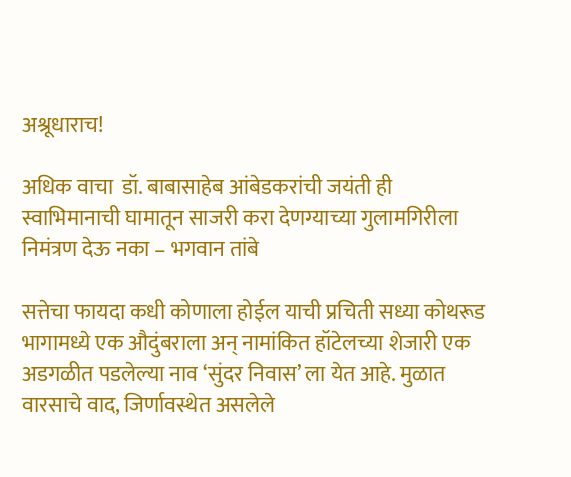अश्रूधाराच!

अधिक वाचा  डॉ. बाबासाहेब आंबेडकरांची जयंती ही स्वाभिमानाची घामातून साजरी करा देणग्याच्या गुलामगिरीला निमंत्रण देऊ नका – भगवान तांबे

सत्तेचा फायदा कधी कोणाला होईल याची प्रचिती सध्या कोथरूड भागामध्ये एक औदुंबराला अन् नामांकित हॉटेलच्या शेजारी एक अडगळीत पडलेल्या नाव ‘सुंदर निवास’ ला येत आहे. मुळात वारसाचे वाद, जिर्णावस्थेत असलेले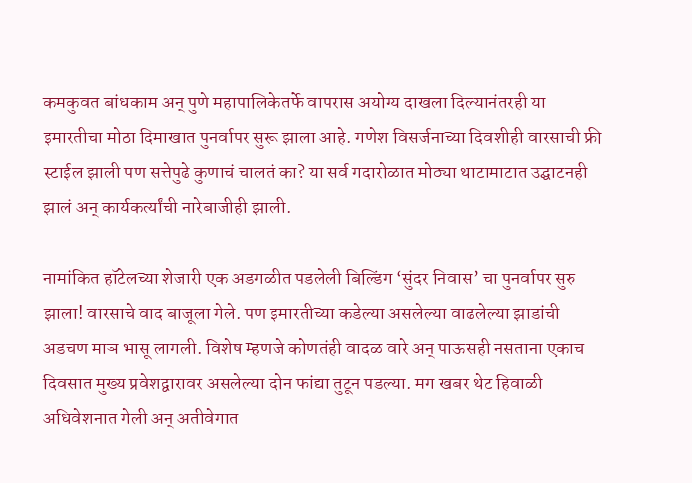कमकुवत बांधकाम अन् पुणे महापालिकेतर्फे वापरास अयोग्य दाखला दिल्यानंतरही या इमारतीचा मोठा दिमाखात पुनर्वापर सुरू झाला आहे. गणेश विसर्जनाच्या दिवशीही वारसाची फ्री स्टाईल झाली पण सत्तेपुढे कुणाचं चालतं का? या सर्व गदारोळात मोठ्या थाटामाटात उद्घाटनही झालं अन् कार्यकर्त्यांची नारेबाजीही झाली.

नामांकित हॉटेलच्या शेजारी एक अडगळीत पडलेली बिल्डिंग ‘सुंदर निवास’ चा पुनर्वापर सुरु झाला! वारसाचे वाद बाजूला गेले. पण इमारतीच्या कडेल्या असलेल्या वाढलेल्या झाडांची अडचण माञ भासू लागली. विशेष म्हणजे कोणतंही वादळ वारे अन् पाऊसही नसताना एकाच दिवसात मुख्य प्रवेशद्वारावर असलेल्या दोन फांद्या तुटून पडल्या. मग खबर थेट हिवाळी अधिवेशनात गेली अन् अतीवेगात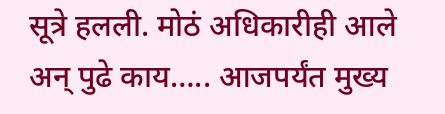सूत्रे हलली. मोठं अधिकारीही आले अन् पुढे काय….. आजपर्यंत मुख्य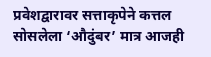प्रवेशद्वारावर सत्ताकृपेने कत्तल सोसलेला ‘औदुंबर’ मात्र आजही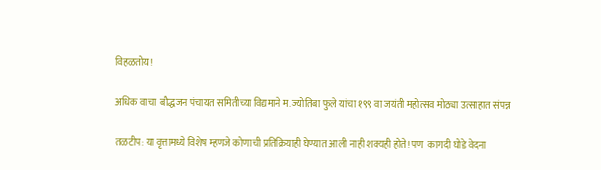विहळतोय!

अधिक वाचा  बौद्धजन पंचायत समितीच्या विद्यमाने म. ज्योतिबा फुले यांचा १९९ वा जयंती महोत्सव मोठ्या उत्साहात संपन्न

तळटीप: या वृत्तामध्ये विशेष म्हणजे कोणाची प्रतिक्रियाही घेण्यात आली नाही शक्यही होते! पण  कागदी घोडे वेदना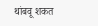थांबवू शकत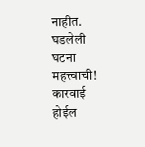नाहीत. घडलेली घटना महत्त्वाची! कारवाई होईल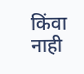किंवा नाही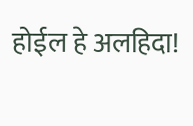होईल हे अलहिदा!